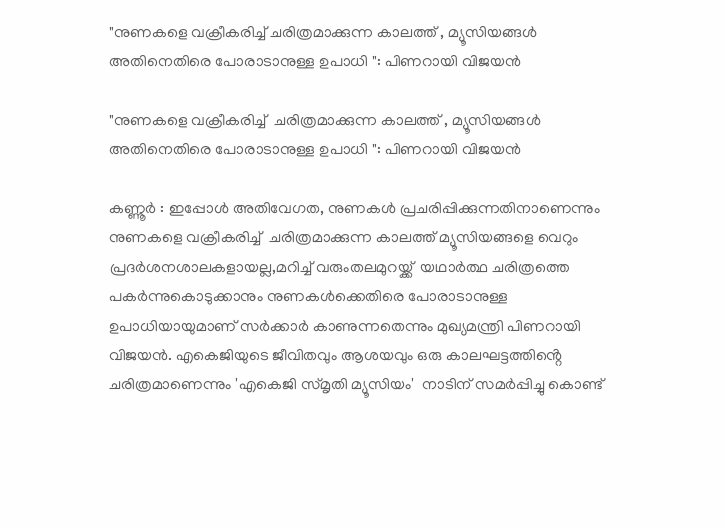"നുണകളെ വക്രീകരിച്ച് ചരിത്രമാക്കുന്ന കാലത്ത് , മ്യൂസിയങ്ങൾ അതിനെതിരെ പോരാടാനുള്ള ഉപാധി ": പിണറായി വിജയൻ

"നുണകളെ വക്രീകരിച്ച്  ചരിത്രമാക്കുന്ന കാലത്ത് , മ്യൂസിയങ്ങൾ അതിനെതിരെ പോരാടാനുള്ള ഉപാധി ": പിണറായി വിജയൻ

കണ്ണൂർ : ഇപ്പോൾ അതിവേഗത, നുണകൾ പ്രചരിപ്പിക്കുന്നതിനാണെന്നും നുണകളെ വക്രീകരിച്ച്  ചരിത്രമാക്കുന്ന കാലത്ത് മ്യൂസിയങ്ങളെ വെറും പ്രദർശനശാലകളായല്ല,മറിച്ച് വരുംതലമുറയ്ക്ക്  യഥാർത്ഥ ചരിത്രത്തെ പകർന്നുകൊടുക്കാനും നുണകൾക്കെതിരെ പോരാടാനുള്ള ഉപാധിയായുമാണ് സർക്കാർ കാണുന്നതെന്നും മുഖ്യമന്ത്രി പിണറായി വിജയൻ. എകെജിയുടെ ജീവിതവും ആശയവും ഒരു കാലഘട്ടത്തിൻ്റെ ചരിത്രമാണെന്നും 'എകെജി സ്‌മൃതി മ്യൂസിയം'  നാടിന് സമർപ്പിച്ചു കൊണ്ട്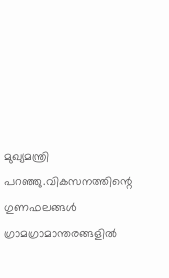മുഖ്യമന്ത്രി പറഞ്ഞു.വികസനത്തിന്റെ ഗുണഫലങ്ങള്‍ ഗ്രാമഗ്രാമാന്തരങ്ങളില്‍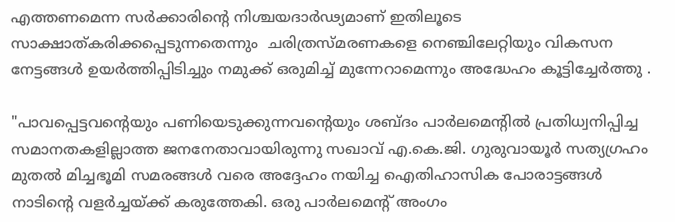എത്തണമെന്ന സര്‍ക്കാരിന്റെ നിശ്ചയദാര്‍ഢ്യമാണ് ഇതിലൂടെ സാക്ഷാത്കരിക്കപ്പെടുന്നതെന്നും  ചരിത്രസ്മരണകളെ നെഞ്ചിലേറ്റിയും വികസന നേട്ടങ്ങള്‍ ഉയര്‍ത്തിപ്പിടിച്ചും നമുക്ക് ഒരുമിച്ച് മുന്നേറാമെന്നും അദ്ധേഹം കൂട്ടിച്ചേർത്തു .

"പാവപ്പെട്ടവന്റെയും പണിയെടുക്കുന്നവന്റെയും ശബ്ദം പാര്‍ലമെന്റില്‍ പ്രതിധ്വനിപ്പിച്ച സമാനതകളില്ലാത്ത ജനനേതാവായിരുന്നു സഖാവ് എ.കെ.ജി. ഗുരുവായൂര്‍ സത്യഗ്രഹം മുതല്‍ മിച്ചഭൂമി സമരങ്ങള്‍ വരെ അദ്ദേഹം നയിച്ച ഐതിഹാസിക പോരാട്ടങ്ങള്‍ നാടിന്റെ വളര്‍ച്ചയ്ക്ക് കരുത്തേകി. ഒരു പാര്‍ലമെന്റ് അംഗം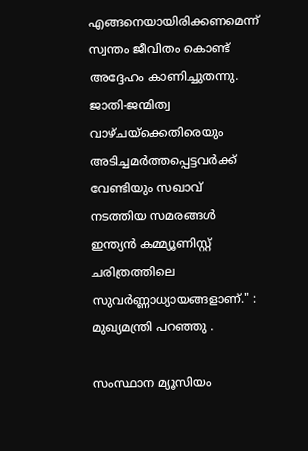എങ്ങനെയായിരിക്കണമെന്ന് സ്വന്തം ജീവിതം കൊണ്ട് അദ്ദേഹം കാണിച്ചുതന്നു. ജാതി-ജന്മിത്വ വാഴ്ചയ്‌ക്കെതിരെയും അടിച്ചമര്‍ത്തപ്പെട്ടവര്‍ക്ക് വേണ്ടിയും സഖാവ് നടത്തിയ സമരങ്ങള്‍ ഇന്ത്യന്‍ കമ്മ്യൂണിസ്റ്റ് ചരിത്രത്തിലെ സുവര്‍ണ്ണാധ്യായങ്ങളാണ്." : മുഖ്യമന്ത്രി പറഞ്ഞു .

സംസ്ഥാന മ്യൂസിയം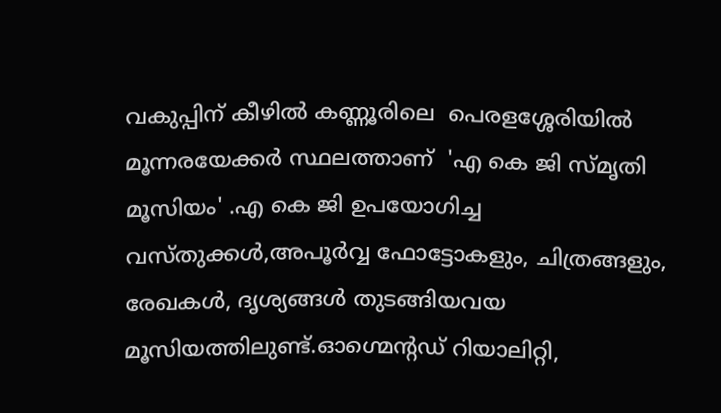വകുപ്പിന് കീഴിൽ കണ്ണൂരിലെ  പെരളശ്ശേരിയിൽ മൂന്നരയേക്കർ സ്ഥലത്താണ്  'എ കെ ജി സ്മൃതി മൂസിയം' .എ കെ ജി ഉപയോഗിച്ച വസ്തുക്കൾ,അപൂർവ്വ ഫോട്ടോകളും, ചിത്രങ്ങളും, രേഖകൾ, ദൃശ്യങ്ങൾ തുടങ്ങിയവയ മൂസിയത്തിലുണ്ട്.ഓഗ്മെന്റഡ് റിയാലിറ്റി,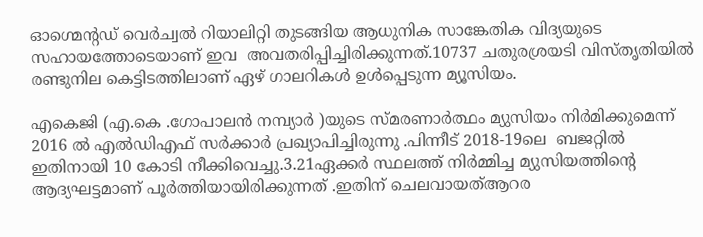ഓഗ്മെന്റഡ് വെർച്വൽ റിയാലിറ്റി തുടങ്ങിയ ആധുനിക സാങ്കേതിക വിദ്യയുടെ സഹായത്തോടെയാണ് ഇവ  അവതരിപ്പിച്ചിരിക്കുന്നത്.10737 ചതുരശ്രയടി വിസ്‌തൃതിയിൽ രണ്ടുനില കെട്ടിടത്തിലാണ് ഏഴ് ഗാലറികൾ ഉൾപ്പെടുന്ന മ്യൂസിയം.

എകെജി (എ.കെ .ഗോപാലൻ നമ്പ്യാർ )യുടെ സ്മരണാർത്ഥം മ്യുസിയം നിർമിക്കുമെന്ന് 2016 ൽ എൽഡിഎഫ് സർക്കാർ പ്രഖ്യാപിച്ചിരുന്നു .പിന്നീട് 2018-19ലെ  ബജറ്റിൽ ഇതിനായി 10 കോടി നീക്കിവെച്ചു.3.21ഏക്കർ സ്ഥലത്ത് നിർമ്മിച്ച മ്യുസിയത്തിൻ്റെ ആദ്യഘട്ടമാണ് പൂർത്തിയായിരിക്കുന്നത് .ഇതിന് ചെലവായത്ആറര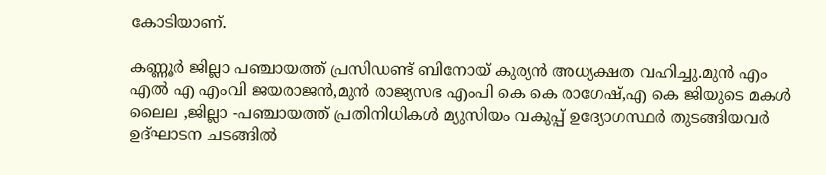കോടിയാണ്.

കണ്ണൂർ ജില്ലാ പഞ്ചായത്ത് പ്രസിഡണ്ട് ബിനോയ് കുര്യൻ അധ്യക്ഷത വഹിച്ചു.മുൻ എം എൽ എ എംവി ജയരാജൻ,മുൻ രാജ്യസഭ എംപി കെ കെ രാഗേഷ്,എ കെ ജിയുടെ മകൾ ലൈല ,ജില്ലാ -പഞ്ചായത്ത് പ്രതിനിധികൾ മ്യുസിയം വകുപ്പ് ഉദ്യോഗസ്ഥർ തുടങ്ങിയവർ ഉദ്ഘാടന ചടങ്ങിൽ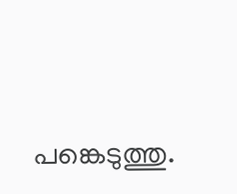പങ്കെടുത്തു.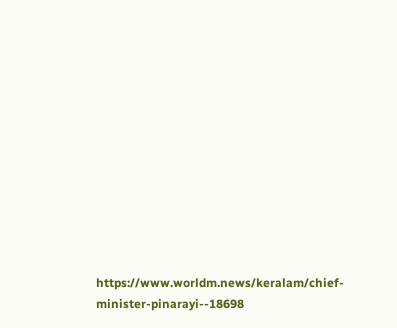https://www.worldm.news/keralam/chief-minister-pinarayi--18698